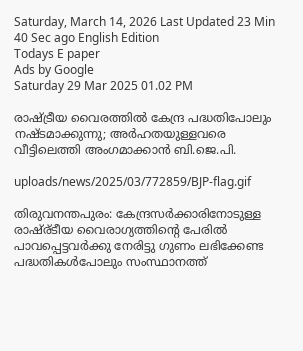Saturday, March 14, 2026 Last Updated 23 Min 40 Sec ago English Edition
Todays E paper
Ads by Google
Saturday 29 Mar 2025 01.02 PM

രാഷ്ട്രീയ വൈരത്തില്‍ കേന്ദ്ര പദ്ധതിപോലും നഷ്ടമാക്കുന്നു; അര്‍ഹതയുള്ളവരെ വീട്ടിലെത്തി അംഗമാക്കാന്‍ ബി.ജെ.പി.

uploads/news/2025/03/772859/BJP-flag.gif

തിരുവനന്തപുരം: കേന്ദ്രസര്‍ക്കാരിനോടുള്ള രാഷ്ര്ടീയ വൈരാഗ്യത്തിന്റെ പേരില്‍ പാവപ്പെട്ടവര്‍ക്കു നേരിട്ടു ഗുണം ലഭിക്കേണ്ട പദ്ധതികള്‍പോലും സംസ്ഥാനത്ത്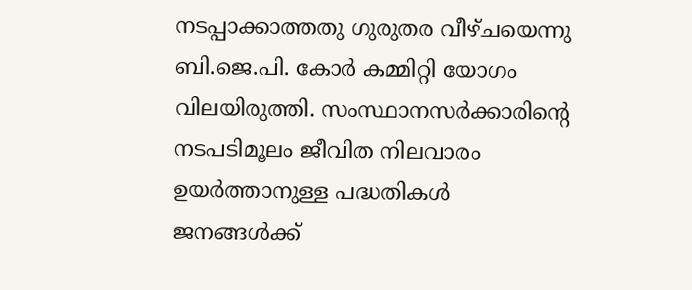നടപ്പാക്കാത്തതു ഗുരുതര വീഴ്ചയെന്നു ബി.ജെ.പി. കോര്‍ കമ്മിറ്റി യോഗം വിലയിരുത്തി. സംസ്ഥാനസര്‍ക്കാരിന്റെ നടപടിമൂലം ജീവിത നിലവാരം ഉയര്‍ത്താനുള്ള പദ്ധതികള്‍ ജനങ്ങള്‍ക്ക്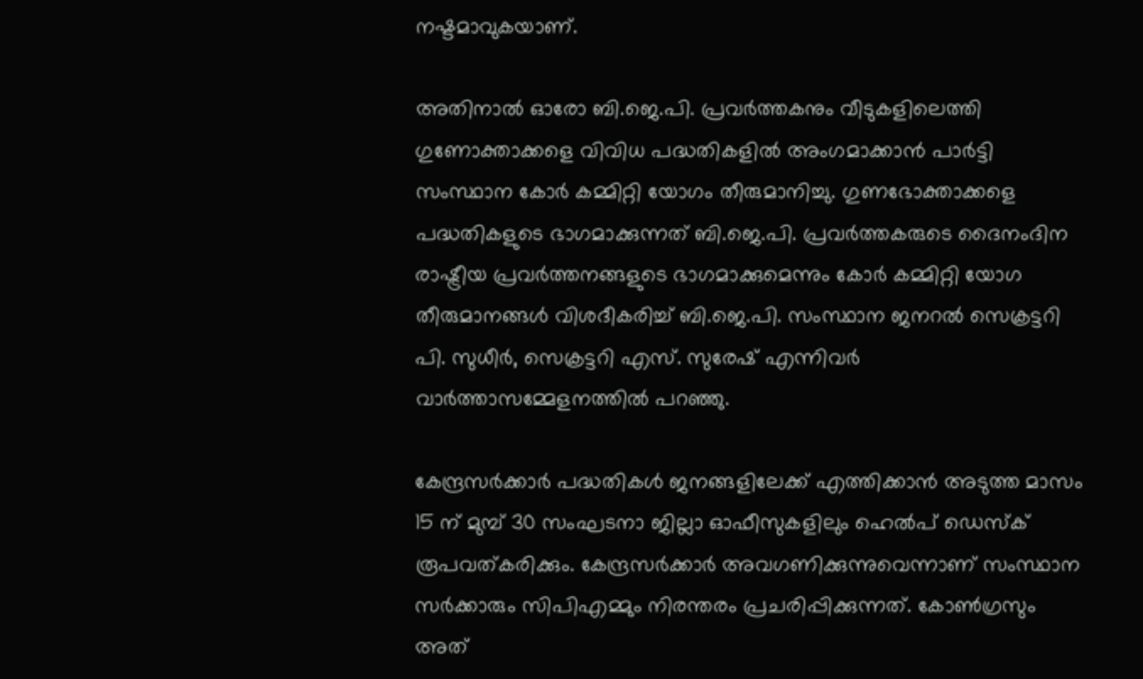നഷ്ടമാവുകയാണ്.

അതിനാല്‍ ഓരോ ബി.ജെ.പി. പ്രവര്‍ത്തകനും വീടുകളിലെത്തി ഗുണോക്താക്കളെ വിവിധ പദ്ധതികളില്‍ അംഗമാക്കാന്‍ പാര്‍ട്ടി സംസ്ഥാന കോര്‍ കമ്മിറ്റി യോഗം തീരുമാനിച്ചു. ഗുണഭോക്താക്കളെ പദ്ധതികളുടെ ഭാഗമാക്കുന്നത് ബി.ജെ.പി. പ്രവര്‍ത്തകരുടെ ദൈനംദിന രാഷ്ട്രീയ പ്രവര്‍ത്തനങ്ങളുടെ ഭാഗമാക്കുമെന്നും കോര്‍ കമ്മിറ്റി യോഗ തീരുമാനങ്ങള്‍ വിശദീകരിച്ച് ബി.ജെ.പി. സംസ്ഥാന ജനറല്‍ സെക്രട്ടറി പി. സുധീര്‍, സെക്രട്ടറി എസ്. സുരേഷ് എന്നിവര്‍ വാര്‍ത്താസമ്മേളനത്തില്‍ പറഞ്ഞു.

കേന്ദ്രസര്‍ക്കാര്‍ പദ്ധതികള്‍ ജനങ്ങളിലേക്ക് എത്തിക്കാന്‍ അടുത്ത മാസം 15 ന് മുമ്പ് 30 സംഘടനാ ജില്ലാ ഓഫീസുകളിലും ഹെല്‍പ് ഡെസ്‌ക് രൂപവത്കരിക്കും. കേന്ദ്രസര്‍ക്കാര്‍ അവഗണിക്കുന്നുവെന്നാണ് സംസ്ഥാന സര്‍ക്കാരും സിപിഎമ്മും നിരന്തരം പ്രചരിപ്പിക്കുന്നത്. കോണ്‍ഗ്രസും അത്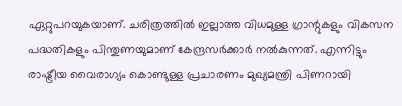ഏറ്റുപറയുകയാണ്. ചരിത്രത്തില്‍ ഇല്ലാത്ത വിധമുള്ള ഗ്രാന്റുകളും വികസന പദ്ധതികളും പിന്തുണയുമാണ് കേന്ദ്രസര്‍ക്കാര്‍ നല്‍കുന്നത്. എന്നിട്ടും രാഷ്ട്രീയ വൈരാഗ്യം കൊണ്ടുള്ള പ്രചാരണം മുഖ്യമന്ത്രി പിണറായി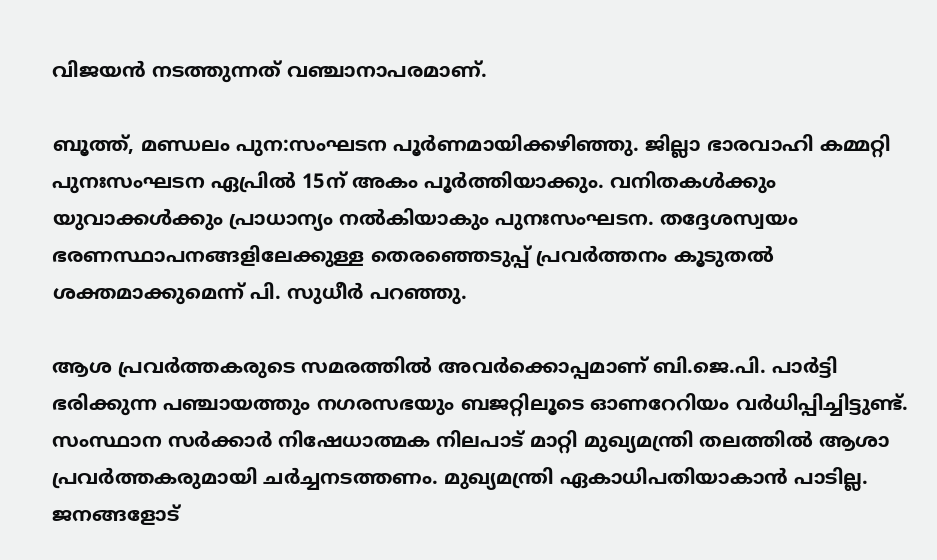വിജയന്‍ നടത്തുന്നത് വഞ്ചാനാപരമാണ്.

ബൂത്ത്, മണ്ഡലം പുന:സംഘടന പൂര്‍ണമായിക്കഴിഞ്ഞു. ജില്ലാ ഭാരവാഹി കമ്മറ്റി പുനഃസംഘടന ഏപ്രില്‍ 15ന് അകം പൂര്‍ത്തിയാക്കും. വനിതകള്‍ക്കും യുവാക്കള്‍ക്കും പ്രാധാന്യം നല്‍കിയാകും പുനഃസംഘടന. തദ്ദേശസ്വയം ഭരണസ്ഥാപനങ്ങളിലേക്കുള്ള തെരഞ്ഞെടുപ്പ് പ്രവര്‍ത്തനം കൂടുതല്‍ ശക്തമാക്കുമെന്ന് പി. സുധീര്‍ പറഞ്ഞു.

ആശ പ്രവര്‍ത്തകരുടെ സമരത്തില്‍ അവര്‍ക്കൊപ്പമാണ് ബി.ജെ.പി. പാര്‍ട്ടി ഭരിക്കുന്ന പഞ്ചായത്തും നഗരസഭയും ബജറ്റിലൂടെ ഓണറേറിയം വര്‍ധിപ്പിച്ചിട്ടുണ്ട്. സംസ്ഥാന സര്‍ക്കാര്‍ നിഷേധാത്മക നിലപാട് മാറ്റി മുഖ്യമന്ത്രി തലത്തില്‍ ആശാ പ്രവര്‍ത്തകരുമായി ചര്‍ച്ചനടത്തണം. മുഖ്യമന്ത്രി ഏകാധിപതിയാകാന്‍ പാടില്ല. ജനങ്ങളോട്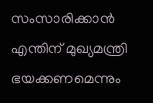സംസാരിക്കാന്‍ എന്തിന് മുഖ്യമന്ത്രി ഭയക്കണമെന്നും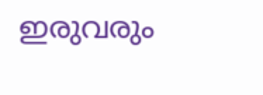ഇരുവരും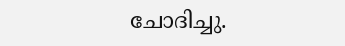ചോദിച്ചു.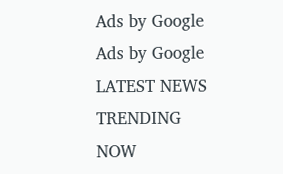Ads by Google
Ads by Google
LATEST NEWS
TRENDING NOW